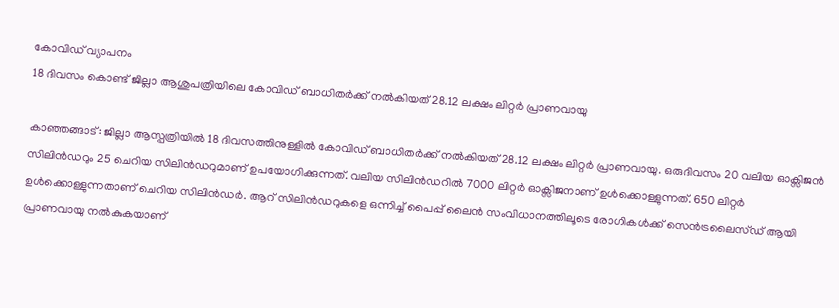കോവിഡ് വ്യാപനം
18 ദിവസം കൊണ്ട് ജില്ലാ ആശുപത്രിയിലെ കോവിഡ് ബാധിതർക്ക് നൽകിയത് 28.12 ലക്ഷം ലിറ്റർ പ്രാണവായു

കാഞ്ഞങ്ങാട്: ജില്ലാ ആസ്പത്രിയിൽ 18 ദിവസത്തിനുള്ളിൽ കോവിഡ് ബാധിതർക്ക് നൽകിയത് 28.12 ലക്ഷം ലിറ്റർ പ്രാണവായു. ഒരുദിവസം 20 വലിയ ഓക്സിജൻ സിലിൻഡറും 25 ചെറിയ സിലിൻഡറുമാണ് ഉപയോഗിക്കുന്നത്. വലിയ സിലിൻഡറിൽ 7000 ലിറ്റർ ഓക്സിജനാണ് ഉൾക്കൊള്ളുന്നത്. 650 ലിറ്റർ ഉൾക്കൊള്ളുന്നതാണ് ചെറിയ സിലിൻഡർ. ആറ് സിലിൻഡറുകളെ ഒന്നിച്ച് പൈപ്പ് ലൈൻ സംവിധാനത്തിലൂടെ രോഗികൾക്ക് സെൻട്രലൈസ്ഡ് ആയി പ്രാണവായു നൽകുകയാണ്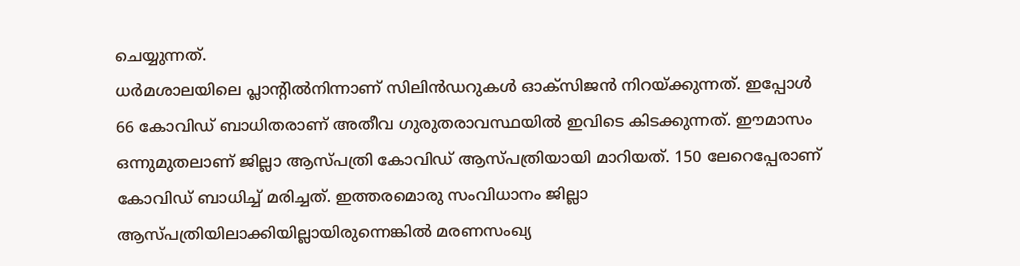ചെയ്യുന്നത്.
ധർമശാലയിലെ പ്ലാന്റിൽനിന്നാണ് സിലിൻഡറുകൾ ഓക്സിജൻ നിറയ്ക്കുന്നത്. ഇപ്പോൾ 66 കോവിഡ് ബാധിതരാണ് അതീവ ഗുരുതരാവസ്ഥയിൽ ഇവിടെ കിടക്കുന്നത്. ഈമാസം ഒന്നുമുതലാണ് ജില്ലാ ആസ്പത്രി കോവിഡ് ആസ്പത്രിയായി മാറിയത്. 150 ലേറെപ്പേരാണ് കോവിഡ് ബാധിച്ച് മരിച്ചത്. ഇത്തരമൊരു സംവിധാനം ജില്ലാ ആസ്പത്രിയിലാക്കിയില്ലായിരുന്നെങ്കിൽ മരണസംഖ്യ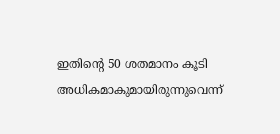ഇതിന്റെ 50 ശതമാനം കൂടി അധികമാകുമായിരുന്നുവെന്ന്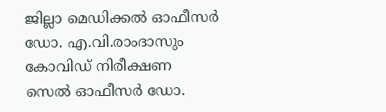ജില്ലാ മെഡിക്കൽ ഓഫീസർ ഡോ. എ.വി.രാംദാസും കോവിഡ് നിരീക്ഷണ സെൽ ഓഫീസർ ഡോ.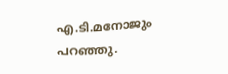എ.ടി.മനോജും പറഞ്ഞു.